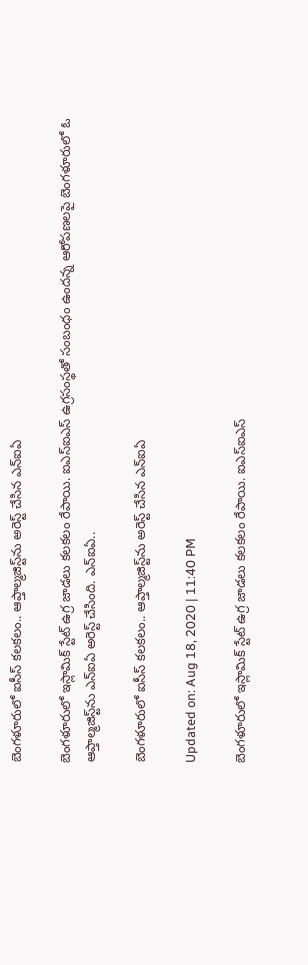బెంగళూరులో ఐసీస్‌ కలకలం.. ఆప్తాల్మజిస్ట్‌ను అరెస్ట్ చేసిన ఎన్ఐఏ

బెంగళూరులో ఇస్లామిక్ స్టేట్‌ ఉగ్ర జాడలు కలకలం రేపాయి. ఐఎస్‌ఐఎస్‌ ఉగ్రసంస్థతో సంబంధం ఉందన్న ఆరోపణలపై బెంగళూరులో ఓ ఆప్తాల్మజిస్ట్‌ను ఎన్‌ఐఏ అరెస్ట్ చేసింది. ఎన్ఐఏ..

బెంగళూరులో ఐసీస్‌ కలకలం.. ఆప్తాల్మజిస్ట్‌ను అరెస్ట్ చేసిన ఎన్ఐఏ

Updated on: Aug 18, 2020 | 11:40 PM

బెంగళూరులో ఇస్లామిక్ స్టేట్‌ ఉగ్ర జాడలు కలకలం రేపాయి. ఐఎస్‌ఐఎస్‌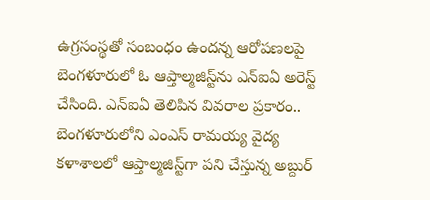ఉగ్రసంస్థతో సంబంధం ఉందన్న ఆరోపణలపై బెంగళూరులో ఓ ఆప్తాల్మజిస్ట్‌ను ఎన్‌ఐఏ అరెస్ట్ చేసింది. ఎన్ఐఏ తెలిపిన వివరాల ప్రకారం.. బెంగళూరులోని ఎంఎస్ రామయ్య వైద్య కళాశాలలో ఆప్తాల్మజిస్ట్‌గా పని చేస్తున్న అబ్దుర్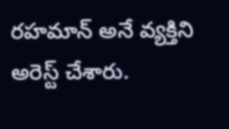రహమాన్‌ అనే వ్యక్తిని అరెస్ట్ చేశారు.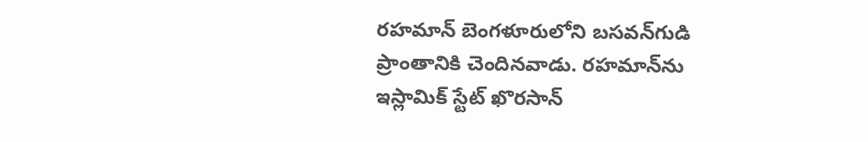రహమాన్‌ బెంగళూరులోని బసవన్‌గుడి ప్రాంతానికి చెందినవాడు. రహమాన్‌ను ఇస్లామిక్ స్టేట్ ఖొరసాన్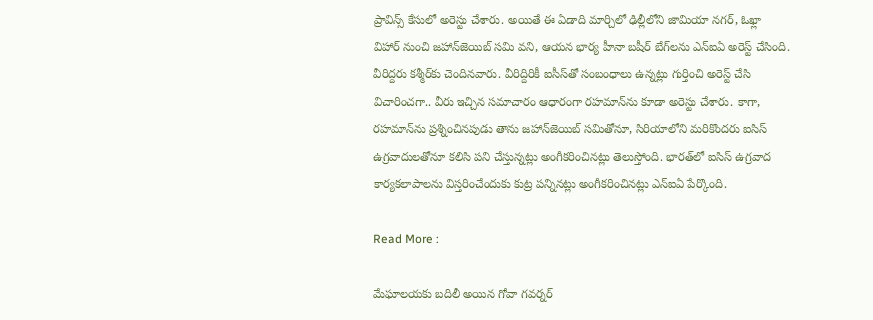ప్రావిన్స్ కేసులో అరెస్టు చేశారు. అయితే ఈ ఏడాది మార్చిలో ఢిల్లీలోని జామియా నగర్‌, ఓఖ్లా విహార్‌ నుంచి జహాన్‌జెయిబ్ సమి వని, ఆయన భార్య హీనా బషీర్ బేగ్‌లను ఎన్‌ఐఏ అరెస్ట్ చేసింది. వీరిద్దరు కశ్మీర్‌కు చెందినవారు. వీరిద్దిరికీ ఐసీస్‌తో సంబంధాలు ఉన్నట్లు గుర్తించి అరెస్ట్ చేసి విచారించగా.. వీరు ఇచ్చిన సమాచారం ఆధారంగా రహమాన్‌ను కూడా అరెస్టు చేశారు. కాగా, రహమాన్‌ను ప్రశ్నించినపుడు తాను జహాన్‌జెయిబ్ సమితోనూ, సిరియాలోని మరికొందరు ఐసిస్ ఉగ్రవాదులతోనూ కలిసి పని చేస్తున్నట్లు అంగీకరించినట్లు తెలుస్తోంది. భారత్‌లో ఐసిస్ ఉగ్రవాద కార్యకలాపాలను విస్తరించేందుకు కుట్ర పన్నినట్లు అంగీకరించినట్లు ఎన్ఐఏ పేర్కొంది.

Read More :

మేఘాలయకు బదిలీ అయిన గోవా గవర్నర్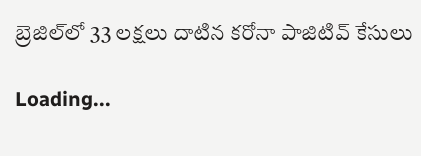బ్రెజిల్‌లో 33 లక్షలు దాటిన కరోనా పాజిటివ్‌ కేసులు

Loading...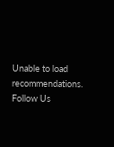Unable to load recommendations.
Follow Us